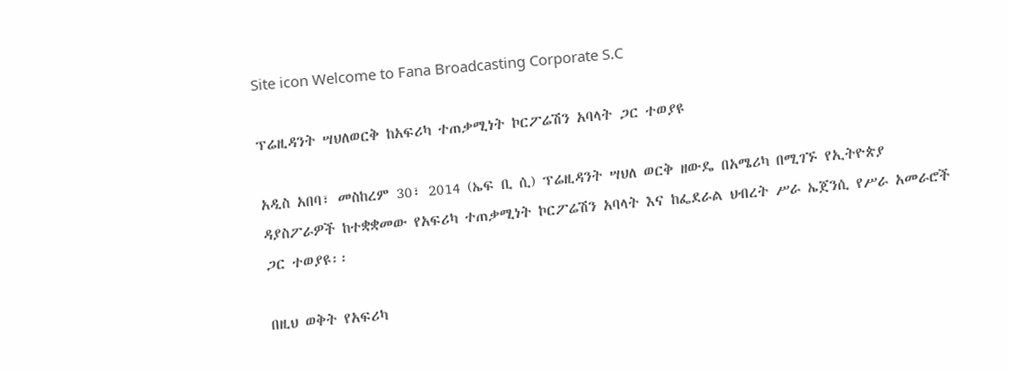Site icon Welcome to Fana Broadcasting Corporate S.C

ፕሬዚዳንት ሣህለወርቅ ከአፍሪካ ተጠቃሚነት ኮርፖሬሽን አባላት ጋር ተወያዩ

አዲስ አበባ፣ መስከረም 30፣ 2014 (ኤፍ ቢ ሲ) ፕሬዚዳንት ሣህለ ወርቅ ዘውዴ በአሜሪካ በሚገኙ የኢትዮጵያ ዳያስፖራዎች ከተቋቋመው የአፍሪካ ተጠቃሚነት ኮርፖሬሽን አባላት እና ከፌደራል ህብረት ሥራ ኤጀንሲ የሥራ አመራሮች ጋር ተወያዩ፡፡

በዚህ ወቅት የአፍሪካ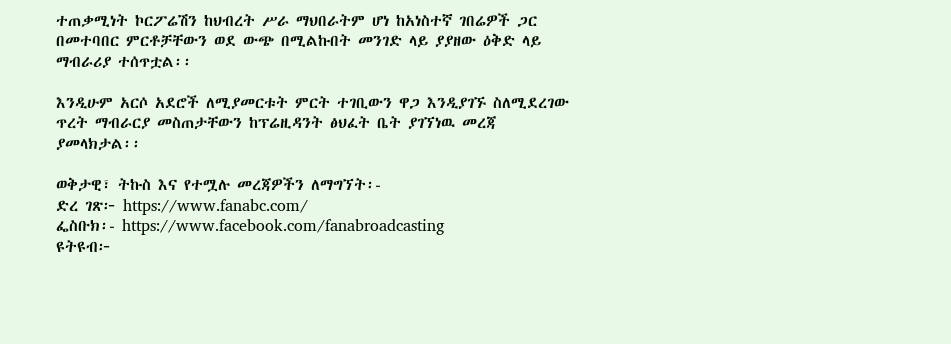ተጠቃሚነት ኮርፖሬሽን ከህብረት ሥራ ማህበራትም ሆነ ከአነስተኛ ገበሬዎች ጋር በመተባበር ምርቶቻቸውን ወደ ውጭ በሚልኩበት መንገድ ላይ ያያዘው ዕቅድ ላይ ማብራሪያ ተሰጥቷል፡፡

እንዲሁም አርሶ አደሮች ለሚያመርቱት ምርት ተገቢውን ዋጋ እንዲያገኙ ስለሚደረገው ጥረት ማብራርያ መስጠታቸውን ከፕሬዚዳንት ፅህፈት ቤት ያገኘነዉ መረጃ ያመላክታል፡፡

ወቅታዊ፣ ትኩስ እና የተሟሉ መረጃዎችን ለማግኘት፡-
ድረ ገጽ፦ https://www.fanabc.com/
ፌስቡክ፡- https://www.facebook.com/fanabroadcasting
ዩትዩብ፦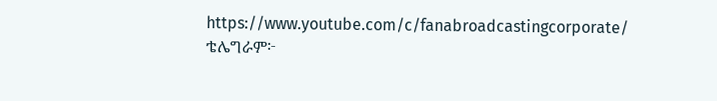https://www.youtube.com/c/fanabroadcastingcorporate/
ቴሌግራም፦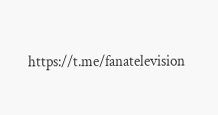https://t.me/fanatelevision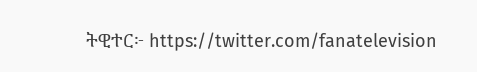ትዊተር፦ https://twitter.com/fanatelevision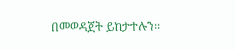በመወዳጀት ይከታተሉን፡፡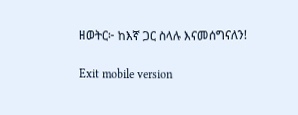ዘወትር፦ ከእኛ ጋር ስላሉ እናመሰግናለን!

Exit mobile version